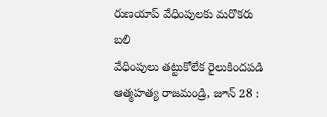రుణయాప్ వేధింపులకు మరొకరు బలి
వేధింపులు తట్టుకోలేక రైలుకిందపడి ఆత్మహత్య రాజమండ్రి, జూన్ 28 :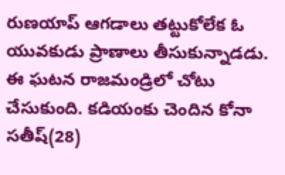రుణయాప్ ఆగడాలు తట్టుకోలేక ఓ యువకుడు ప్రాణాలు తీసుకున్నాడడు. ఈ ఘటన రాజమండ్రిలో చోటు చేసుకుంది. కడియంకు చెందిన కోనా సతీష్(28)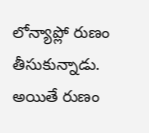లోన్యాప్లో రుణం తీసుకున్నాడు. అయితే రుణం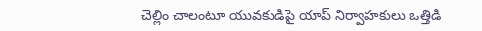చెల్లిం చాలంటూ యువకుడిపై యాప్ నిర్వాహకులు ఒత్తిడి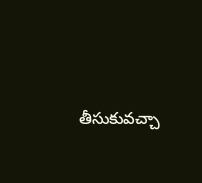తీసుకువచ్చా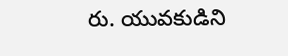రు. యువకుడిని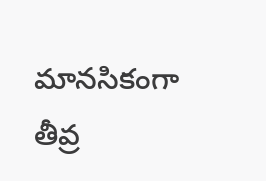మానసికంగా తీవ్ర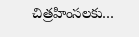చిత్రహింసలకు…